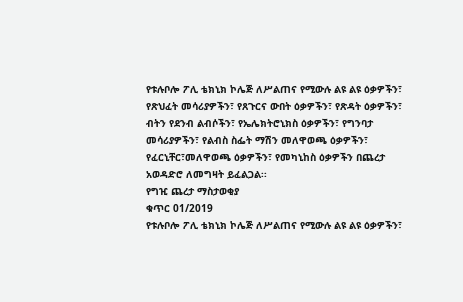የቱሉቦሎ ፖሊ ቴክኒክ ኮሌጅ ለሥልጠና የሚውሉ ልዩ ልዩ ዕቃዎችን፣ የጽህፈት መሳሪያዎችን፣ የጸጉርና ውበት ዕቃዎችን፣ የጽዳት ዕቃዎችን፣ ብትን የደንብ ልብሶችን፣ የኤሌክትሮኒክስ ዕቃዎችን፣ የግንባታ መሳሪያዎችን፣ የልብስ ስፌት ማሽን መለዋወጫ ዕቃዎችን፣ የፈርኒቸር፣መለዋወጫ ዕቃዎችን፣ የመካኒከስ ዕቃዎችን በጨረታ አወዳድሮ ለመግዛት ይፈልጋል፡፡
የግዢ ጨረታ ማስታወቂያ
ቁጥር 01/2019
የቱሉቦሎ ፖሊ ቴክኒክ ኮሌጅ ለሥልጠና የሚውሉ ልዩ ልዩ ዕቃዎችን፣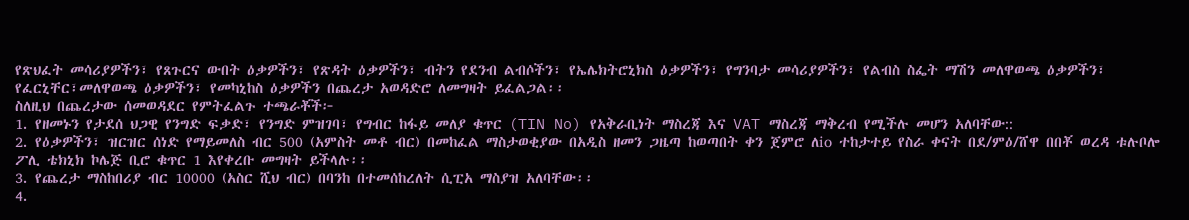የጽህፈት መሳሪያዎችን፣ የጸጉርና ውበት ዕቃዎችን፣ የጽዳት ዕቃዎችን፣ ብትን የደንብ ልብሶችን፣ የኤሌክትሮኒክስ ዕቃዎችን፣ የግንባታ መሳሪያዎችን፣ የልብስ ስፌት ማሽን መለዋወጫ ዕቃዎችን፣ የፈርኒቸር፣መለዋወጫ ዕቃዎችን፣ የመካኒከስ ዕቃዎችን በጨረታ አወዳድሮ ለመግዛት ይፈልጋል፡፡
ስለዚህ በጨረታው ሰመወዳደር የምትፈልጉ ተጫራቾች፦
1. የዘመኑን የታደሰ ህጋዊ የንግድ ፍቃድ፣ የንግድ ምዝገባ፣ የግብር ከፋይ መለያ ቁጥር (TIN No) የአቅራቢነት ማስረጃ እና VAT ማስረጃ ማቅረብ የሚችሉ መሆን አለባቸው::
2. የዕቃዎችን፣ ዝርዝር ሰነድ የማይመለስ ብር 500 (አምስት መቶ ብር) በመከፈል ማስታወቂያው በአዲስ ዘመን ጋዜጣ ከወጣበት ቀን ጀምሮ ለio ተከታተይ የስራ ቀናት በደ/ምዕ/ሸዋ በበቾ ወረዳ ቱሉቦሎ ፖሊ ቴክኒክ ኮሌጅ ቢሮ ቁጥር 1 እየቀረቡ መግዛት ይችላሉ፡፡
3. የጨረታ ማስከበሪያ ብር 10000 (አስር ሺህ ብር) በባንከ በተመሰከረለት ሲፒአ ማስያዝ አለባቸው፡፡
4.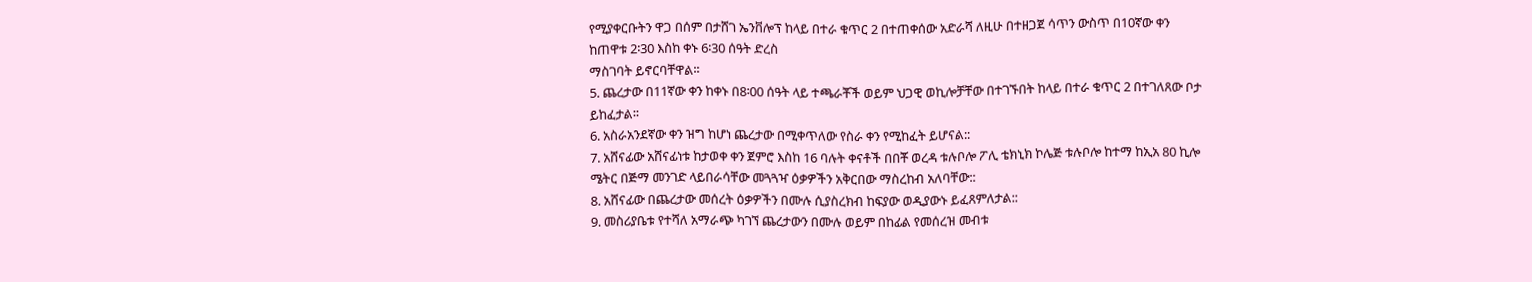የሚያቀርቡትን ዋጋ በሰም በታሸገ ኤንቨሎፕ ከላይ በተራ ቁጥር 2 በተጠቀሰው አድራሻ ለዚሁ በተዘጋጀ ሳጥን ውስጥ በ10ኛው ቀን ከጠዋቱ 2፡30 እስከ ቀኑ 6፡30 ሰዓት ድረስ
ማስገባት ይኖርባቸዋል፡፡
5. ጨረታው በ11ኛው ቀን ከቀኑ በ8፡00 ሰዓት ላይ ተጫራቾች ወይም ህጋዊ ወኪሎቻቸው በተገኙበት ከላይ በተራ ቁጥር 2 በተገለጸው ቦታ ይከፈታል፡፡
6. አስራአንደኛው ቀን ዝግ ከሆነ ጨረታው በሚቀጥለው የስራ ቀን የሚከፈት ይሆናል::
7. አሸናፊው አሸናፊነቱ ከታወቀ ቀን ጀምሮ እስከ 16 ባሉት ቀናቶች በበቾ ወረዳ ቱሉቦሎ ፖሊ ቴክኒክ ኮሌጅ ቱሉቦሎ ከተማ ከኢአ 80 ኪሎ ሜትር በጅማ መንገድ ላይበራሳቸው መጓጓዣ ዕቃዎችን አቅርበው ማስረከብ አለባቸው::
8. አሸናፊው በጨረታው መሰረት ዕቃዎችን በሙሉ ሲያስረክብ ከፍያው ወዲያውኑ ይፈጸምለታል::
9. መስሪያቤቱ የተሻለ አማራጭ ካገኘ ጨረታውን በሙሉ ወይም በከፊል የመሰረዝ መብቱ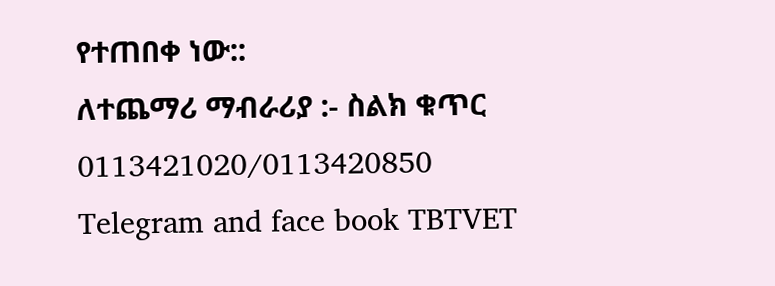የተጠበቀ ነው::
ለተጨማሪ ማብራሪያ :- ስልክ ቁጥር 0113421020/0113420850
Telegram and face book TBTVET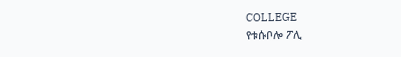COLLEGE
የቱሱቦሎ ፖሊ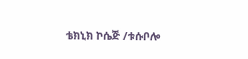ቴክኒክ ኮሴጅ /ቱሱቦሎ